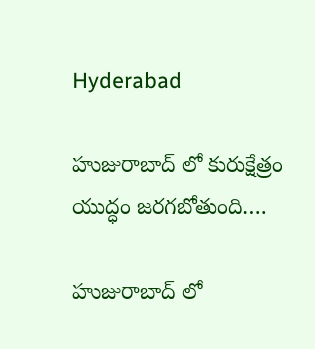Hyderabad

హుజురాబాద్ లో కురుక్షేత్రం యుద్ధం జరగబోతుంది….

హుజురాబాద్ లో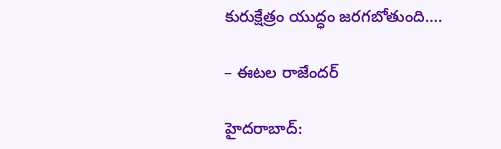కురుక్షేత్రం యుద్ధం జరగబోతుంది….

– ఈటల రాజేందర్

హైదరాబాద్: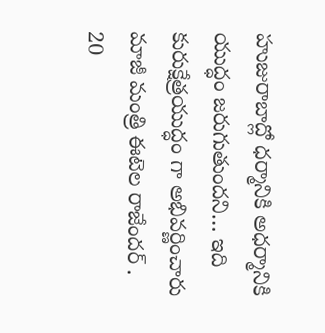హుజురాబాద్లో ధర్మానికి అధర్మానికి యుద్ధం జరుగుతుందని… ఇది కురుక్షేత్రయుద్ధం గా అభివర్ణించారు మాజీ మంత్రి ఈటెల రాజేందర్ .
20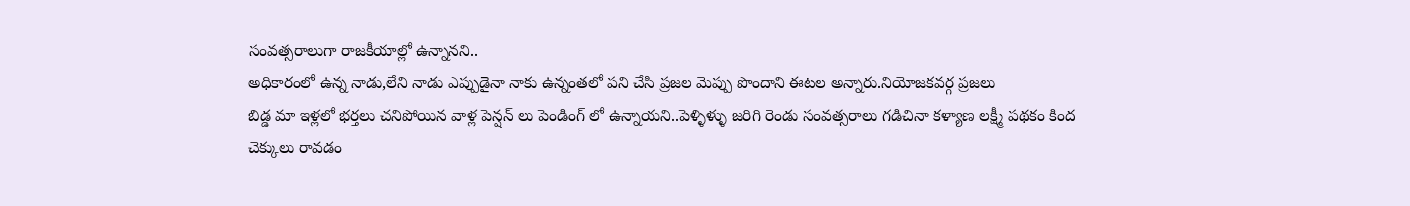సంవత్సరాలుగా రాజకీయాల్లో ఉన్నానని..
అధికారంలో ఉన్న నాడు,లేని నాడు ఎప్పుడైనా నాకు ఉన్నంతలో పని చేసి ప్రజల మెప్పు పొందాని ఈటల అన్నారు.నియోజకవర్గ ప్రజలు
బిడ్డ మా ఇళ్లలో భర్తలు చనిపోయిన వాళ్ల పెన్షన్ లు పెండింగ్ లో ఉన్నాయని..పెళ్ళిళ్ళు జరిగి రెండు సంవత్సరాలు గడిచినా కళ్యాణ లక్ష్మీ పథకం కింద చెక్కులు రావడం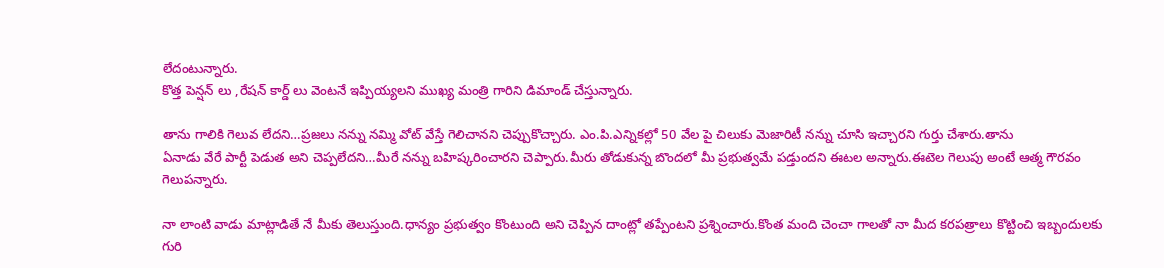లేదంటున్నారు.
కొత్త పెన్షన్ లు ,రేషన్ కార్డ్ లు వెంటనే ఇప్పియ్యలని ముఖ్య మంత్రి గారిని డిమాండ్ చేస్తున్నారు.

తాను గాలికి గెలువ లేదని…ప్రజలు నన్ను నమ్మి వోట్ వేస్తే గెలిచానని చెప్పుకొచ్చారు. ఎం.పి.ఎన్నికల్లో 50 వేల పై చిలుకు మెజారిటీ నన్ను చూసి ఇచ్చారని గుర్తు చేశారు.తాను
ఏనాడు వేరే పార్టీ పెడుత అని చెప్పలేదని…మీరే నన్ను బహిష్కరించారని చెప్పారు.మీరు తోడుకున్న బొందలో మీ ప్రభుత్వమే పడ్తుందని ఈటల అన్నారు.ఈటెల గెలుపు అంటే ఆత్మ గౌరవం గెలుపన్నారు.

నా లాంటి వాడు మాట్లాడితే నే మీకు తెలుస్తుంది.ధాన్యం ప్రభుత్వం కొంటుంది అని చెప్పిన దాంట్లో తప్పేంటని ప్రశ్నించారు.కొంత మంది చెంచా గాలతో నా మీద కరపత్రాలు కొట్టించి ఇబ్బందులకు గురి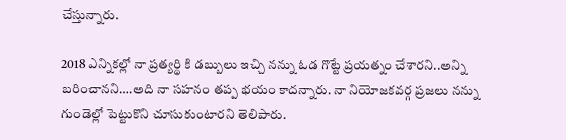చేస్తున్నారు.

2018 ఎన్నికల్లో నా ప్రత్యర్థి కి డబ్బులు ఇచ్చి నన్ను ఓడ గొట్టే ప్రయత్నం చేశారని..అన్ని బరించానని….అది నా సహనం తప్ప భయం కాదన్నారు. నా నియోజకవర్గ ప్రజలు నన్ను గుండెల్లో పెట్టుకొని చూసుకుంటారని తెలిపారు.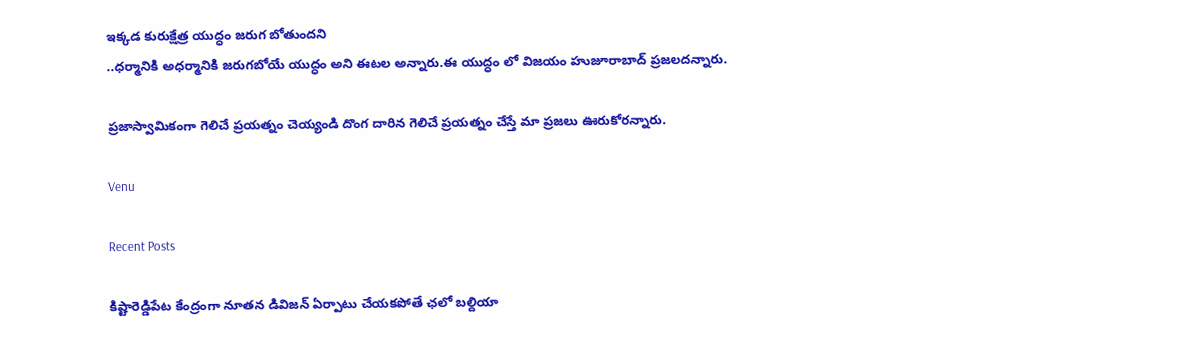ఇక్కడ కురుక్షేత్ర యుద్ధం జరుగ బోతుందని
..ధర్మానికి అధర్మానికి జరుగబోయే యుద్ధం అని ఈటల అన్నారు.ఈ యుద్ధం లో విజయం హుజూరాబాద్ ప్రజలదన్నారు.

ప్రజాస్వామికంగా గెలిచే ప్రయత్నం చెయ్యండి దొంగ దారిన గెలిచే ప్రయత్నం చేస్తే మా ప్రజలు ఊరుకోరన్నారు.

Venu

Recent Posts

కిష్టారెడ్డిపేట కేంద్రంగా నూతన డివిజన్ ఏర్పాటు చేయకపోతే ఛలో బల్దియా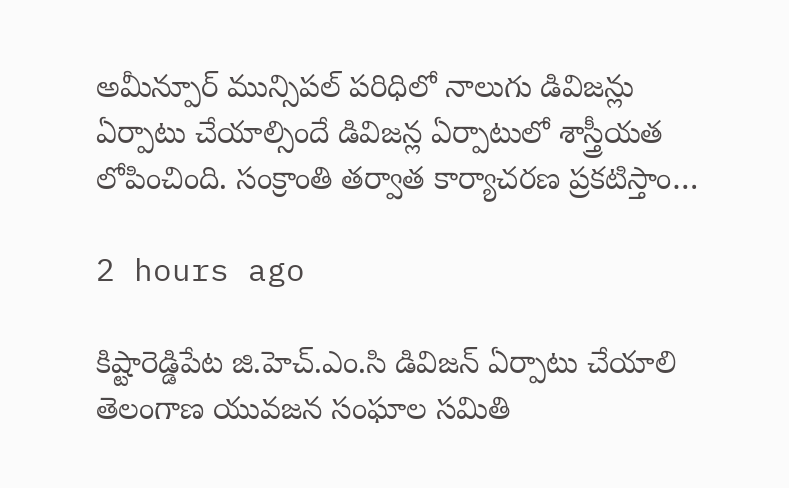అమీన్పూర్ మున్సిపల్ పరిధిలో నాలుగు డివిజన్లు ఏర్పాటు చేయాల్సిందే డివిజన్ల ఏర్పాటులో శాస్త్రీయత లోపించింది. సంక్రాంతి తర్వాత కార్యాచరణ ప్రకటిస్తాం…

2 hours ago

కిష్టారెడ్డిపేట జి.హెచ్.ఎం.సి డివిజన్ ఏర్పాటు చేయాలి తెలంగాణ యువజన సంఘాల సమితి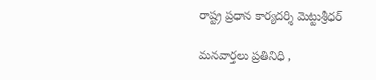రాష్ట్ర ప్రధాన కార్యదర్శి మెట్టుశ్రీధర్

మనవార్తలు ప్రతినిధి ,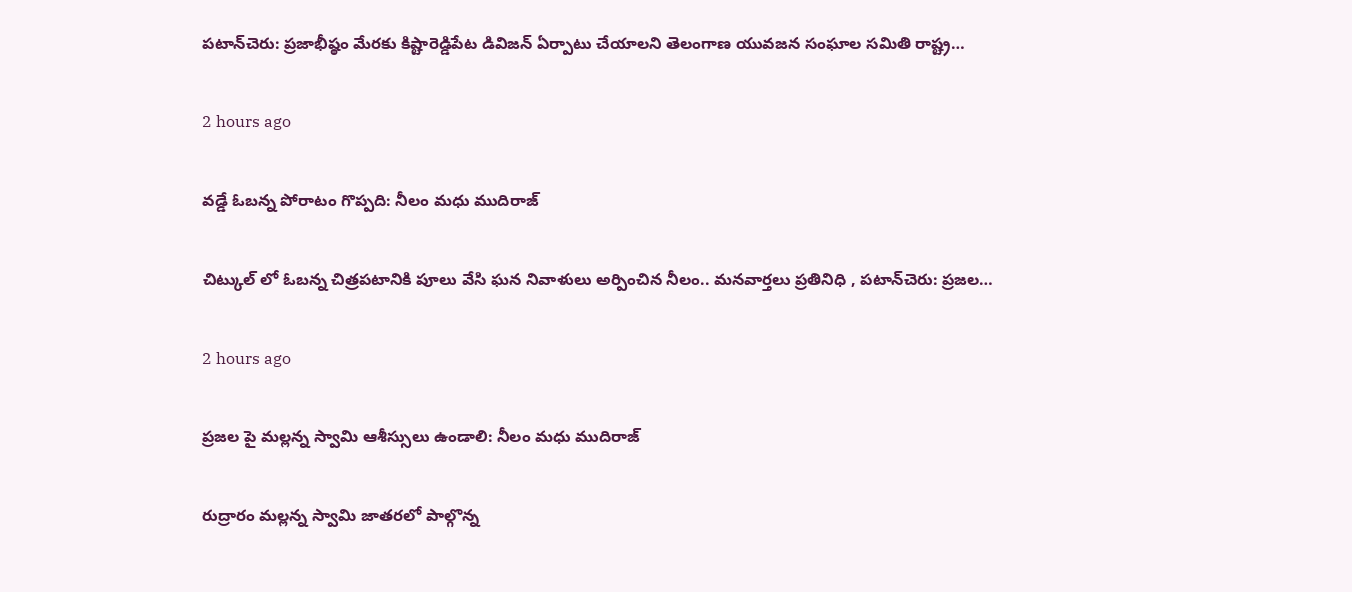పటాన్‌చెరు: ప్రజాభీష్ఠం మేరకు కిష్టారెడ్డిపేట డివిజన్ ఏర్పాటు చేయాలని తెలంగాణ యువజన సంఘాల సమితి రాష్ట్ర…

2 hours ago

వడ్డే ఓబన్న పోరాటం గొప్పది: నీలం మధు ముదిరాజ్

చిట్కుల్ లో ఓబన్న చిత్రపటానికి పూలు వేసి ఘన నివాళులు అర్పించిన నీలం.. మనవార్తలు ప్రతినిధి , పటాన్‌చెరు: ప్రజల…

2 hours ago

ప్రజల పై మల్లన్న స్వామి ఆశీస్సులు ఉండాలి: నీలం మధు ముదిరాజ్

రుద్రారం మల్లన్న స్వామి జాతరలో పాల్గొన్న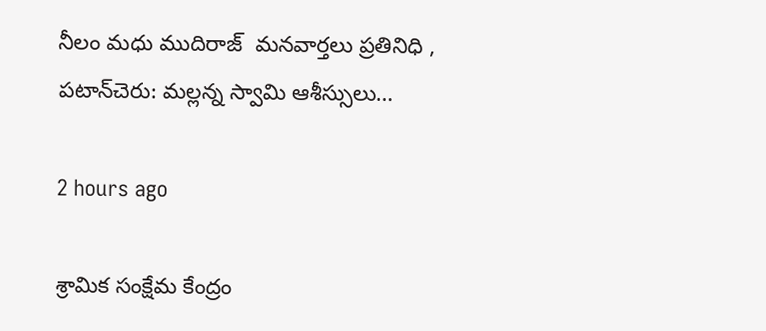నీలం మధు ముదిరాజ్  మనవార్తలు ప్రతినిధి , పటాన్‌చెరు: మల్లన్న స్వామి ఆశీస్సులు…

2 hours ago

శ్రామిక సంక్షేమ కేంద్రం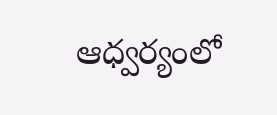ఆధ్వర్యంలో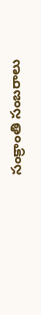సంక్రాంతి సంబరాలు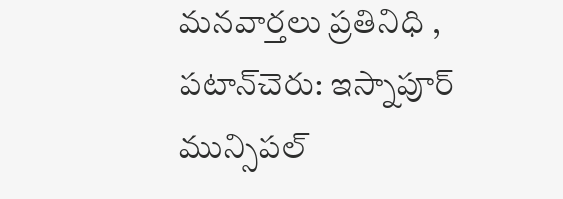మనవార్తలు ప్రతినిధి , పటాన్‌చెరు: ఇస్నాపూర్ మున్సిపల్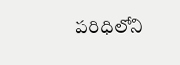పరిధిలోని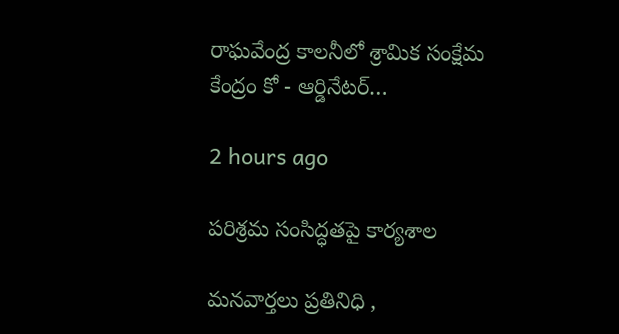రాఘవేంద్ర కాలనీలో శ్రామిక సంక్షేమ కేంద్రం కో - ఆర్డినేటర్…

2 hours ago

పరిశ్రమ సంసిద్ధతపై కార్యశాల

మనవార్తలు ప్రతినిధి ,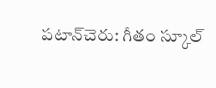పటాన్‌చెరు: గీతం స్కూల్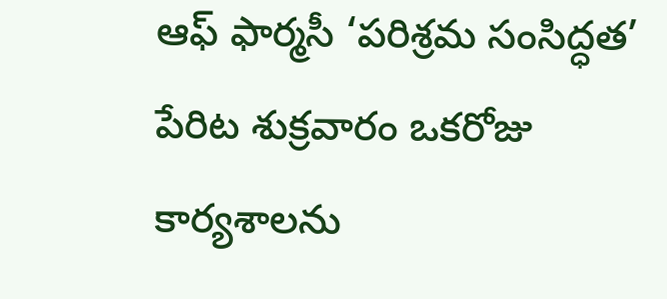ఆఫ్ ఫార్మసీ ‘పరిశ్రమ సంసిద్ధత’ పేరిట శుక్రవారం ఒకరోజు కార్యశాలను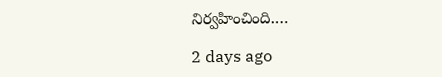నిర్వహించింది.…

2 days ago